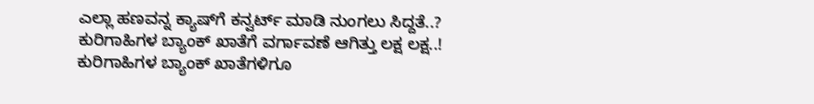ಎಲ್ಲಾ ಹಣವನ್ನ ಕ್ಯಾಷ್‌ಗೆ ಕನ್ವರ್ಟ್ ಮಾಡಿ ನುಂಗಲು ಸಿದ್ದತೆ..? ಕುರಿಗಾಹಿಗಳ ಬ್ಯಾಂಕ್ ಖಾತೆಗೆ ವರ್ಗಾವಣೆ ಆಗಿತ್ತು ಲಕ್ಷ ಲಕ್ಷ..! ಕುರಿಗಾಹಿಗಳ ಬ್ಯಾಂಕ್ ಖಾತೆಗಳಿಗೂ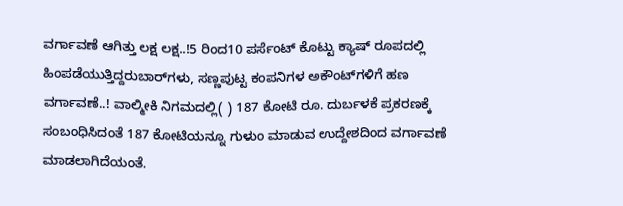ವರ್ಗಾವಣೆ ಆಗಿತ್ತು ಲಕ್ಷ ಲಕ್ಷ..!5 ರಿಂದ10 ಪರ್ಸೆಂಟ್ ಕೊಟ್ಟು ಕ್ಯಾಷ್ ರೂಪದಲ್ಲಿ ಹಿಂಪಡೆಯುತ್ತಿದ್ದರುಬಾರ್‌ಗಳು, ಸಣ್ಣಪುಟ್ಟ ಕಂಪನಿಗಳ ಅಕೌಂಟ್‌ಗಳಿಗೆ ಹಣ ವರ್ಗಾವಣೆ..! ವಾಲ್ಮೀಕಿ ನಿಗಮದಲ್ಲಿ( ) 187 ಕೋಟಿ ರೂ. ದುರ್ಬಳಕೆ ಪ್ರಕರಣಕ್ಕೆ ಸಂಬಂಧಿಸಿದಂತೆ 187 ಕೋಟಿಯನ್ನೂ ಗುಳುಂ ಮಾಡುವ ಉದ್ದೇಶದಿಂದ ವರ್ಗಾವಣೆ ಮಾಡಲಾಗಿದೆಯಂತೆ.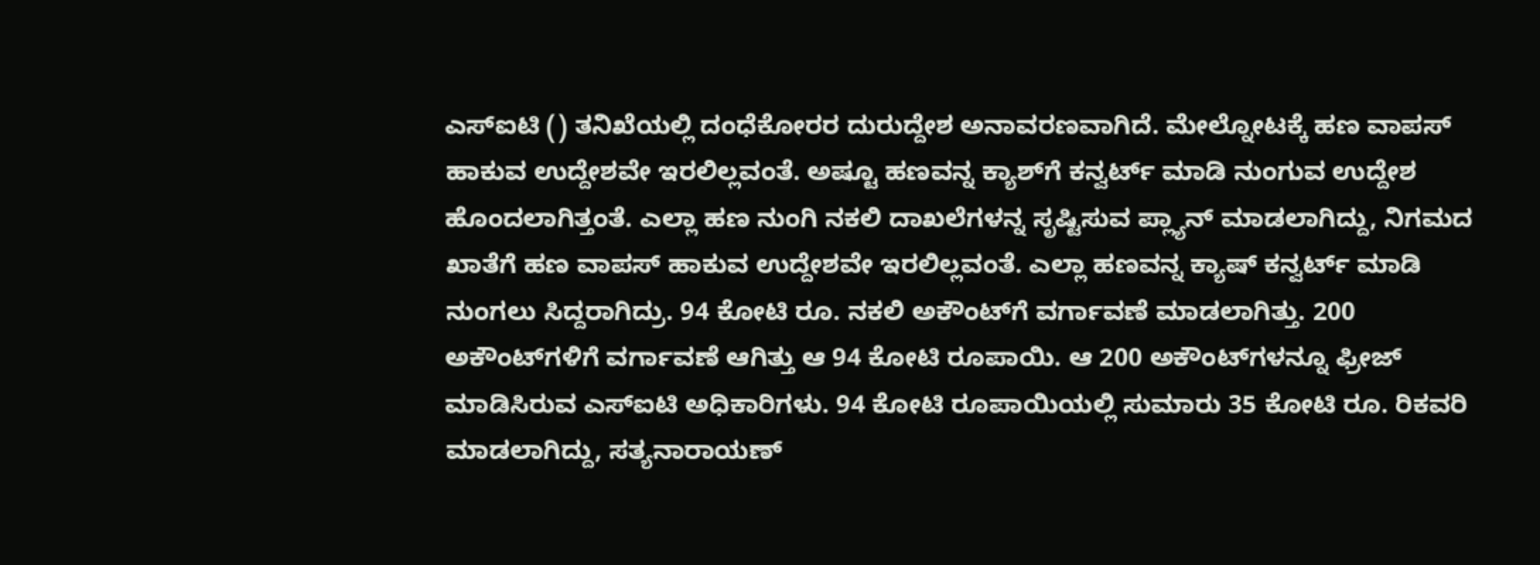ಎಸ್ಐಟಿ () ತನಿಖೆಯಲ್ಲಿ ದಂಧೆಕೋರರ ದುರುದ್ದೇಶ ಅನಾವರಣವಾಗಿದೆ. ಮೇಲ್ನೋಟಕ್ಕೆ ಹಣ ವಾಪಸ್ ಹಾಕುವ ಉದ್ದೇಶವೇ ಇರಲಿಲ್ಲವಂತೆ. ಅಷ್ಟೂ ಹಣವನ್ನ ಕ್ಯಾಶ್‌ಗೆ ಕನ್ವರ್ಟ್ ಮಾಡಿ ನುಂಗುವ ಉದ್ದೇಶ ಹೊಂದಲಾಗಿತ್ತಂತೆ. ಎಲ್ಲಾ ಹಣ ನುಂಗಿ ನಕಲಿ ದಾಖಲೆಗಳನ್ನ ಸೃಷ್ಟಿಸುವ ಪ್ಲ್ಯಾನ್ ಮಾಡಲಾಗಿದ್ದು, ನಿಗಮದ ಖಾತೆಗೆ ಹಣ ವಾಪಸ್ ಹಾಕುವ ಉದ್ದೇಶವೇ ಇರಲಿಲ್ಲವಂತೆ. ಎಲ್ಲಾ ಹಣವನ್ನ ಕ್ಯಾಷ್ ಕನ್ವರ್ಟ್ ಮಾಡಿ ನುಂಗಲು ಸಿದ್ದರಾಗಿದ್ರು. 94 ಕೋಟಿ ರೂ. ನಕಲಿ ಅಕೌಂಟ್‌ಗೆ ವರ್ಗಾವಣೆ ಮಾಡಲಾಗಿತ್ತು. 200 ಅಕೌಂಟ್‌ಗಳಿಗೆ ವರ್ಗಾವಣೆ ಆಗಿತ್ತು ಆ 94 ಕೋಟಿ ರೂಪಾಯಿ. ಆ 200 ಅಕೌಂಟ್‌ಗಳನ್ನೂ ಫ್ರೀಜ್ ಮಾಡಿಸಿರುವ ಎಸ್ಐಟಿ ಅಧಿಕಾರಿಗಳು. 94 ಕೋಟಿ ರೂಪಾಯಿಯಲ್ಲಿ ಸುಮಾರು 35 ಕೋಟಿ ರೂ. ರಿಕವರಿ ಮಾಡಲಾಗಿದ್ದು, ಸತ್ಯನಾರಾಯಣ್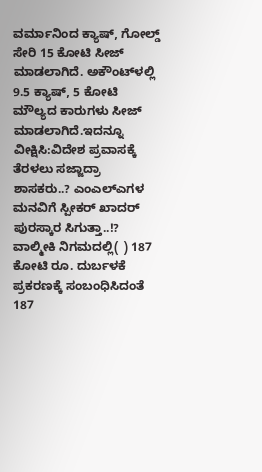ವರ್ಮಾನಿಂದ ಕ್ಯಾಷ್, ಗೋಲ್ಡ್ ಸೇರಿ 15 ಕೋಟಿ ಸೀಜ್ ಮಾಡಲಾಗಿದೆ. ಅಕೌಂಟ್‌ಳಲ್ಲಿ 9.5 ಕ್ಯಾಷ್, 5 ಕೋಟಿ ಮೌಲ್ಯದ ಕಾರುಗಳು ಸೀಜ್ ಮಾಡಲಾಗಿದೆ.ಇದನ್ನೂ ವೀಕ್ಷಿಸಿ:ವಿದೇಶ ಪ್ರವಾಸಕ್ಕೆ ತೆರಳಲು ಸಜ್ಜಾದ್ರಾ ಶಾಸಕರು..? ಎಂಎಲ್‌ಎಗಳ ಮನವಿಗೆ ಸ್ಪೀಕರ್ ಖಾದರ್‌ ಪುರಸ್ಕಾರ ಸಿಗುತ್ತಾ..!? ವಾಲ್ಮೀಕಿ ನಿಗಮದಲ್ಲಿ( ) 187 ಕೋಟಿ ರೂ. ದುರ್ಬಳಕೆ ಪ್ರಕರಣಕ್ಕೆ ಸಂಬಂಧಿಸಿದಂತೆ 187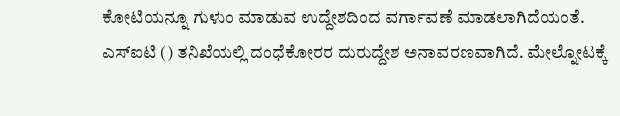ಕೋಟಿಯನ್ನೂ ಗುಳುಂ ಮಾಡುವ ಉದ್ದೇಶದಿಂದ ವರ್ಗಾವಣೆ ಮಾಡಲಾಗಿದೆಯಂತೆ. ಎಸ್ಐಟಿ () ತನಿಖೆಯಲ್ಲಿ ದಂಧೆಕೋರರ ದುರುದ್ದೇಶ ಅನಾವರಣವಾಗಿದೆ. ಮೇಲ್ನೋಟಕ್ಕೆ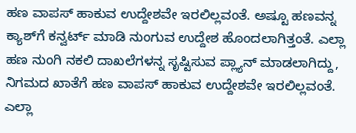ಹಣ ವಾಪಸ್ ಹಾಕುವ ಉದ್ದೇಶವೇ ಇರಲಿಲ್ಲವಂತೆ. ಅಷ್ಟೂ ಹಣವನ್ನ ಕ್ಯಾಶ್‌ಗೆ ಕನ್ವರ್ಟ್ ಮಾಡಿ ನುಂಗುವ ಉದ್ದೇಶ ಹೊಂದಲಾಗಿತ್ತಂತೆ. ಎಲ್ಲಾ ಹಣ ನುಂಗಿ ನಕಲಿ ದಾಖಲೆಗಳನ್ನ ಸೃಷ್ಟಿಸುವ ಪ್ಲ್ಯಾನ್ ಮಾಡಲಾಗಿದ್ದು, ನಿಗಮದ ಖಾತೆಗೆ ಹಣ ವಾಪಸ್ ಹಾಕುವ ಉದ್ದೇಶವೇ ಇರಲಿಲ್ಲವಂತೆ. ಎಲ್ಲಾ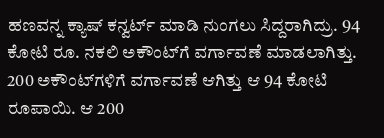ಹಣವನ್ನ ಕ್ಯಾಷ್ ಕನ್ವರ್ಟ್ ಮಾಡಿ ನುಂಗಲು ಸಿದ್ದರಾಗಿದ್ರು. 94 ಕೋಟಿ ರೂ. ನಕಲಿ ಅಕೌಂಟ್‌ಗೆ ವರ್ಗಾವಣೆ ಮಾಡಲಾಗಿತ್ತು. 200 ಅಕೌಂಟ್‌ಗಳಿಗೆ ವರ್ಗಾವಣೆ ಆಗಿತ್ತು ಆ 94 ಕೋಟಿ ರೂಪಾಯಿ. ಆ 200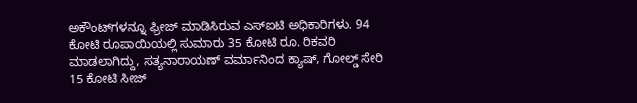ಅಕೌಂಟ್‌ಗಳನ್ನೂ ಫ್ರೀಜ್ ಮಾಡಿಸಿರುವ ಎಸ್ಐಟಿ ಅಧಿಕಾರಿಗಳು. 94 ಕೋಟಿ ರೂಪಾಯಿಯಲ್ಲಿ ಸುಮಾರು 35 ಕೋಟಿ ರೂ. ರಿಕವರಿ ಮಾಡಲಾಗಿದ್ದು, ಸತ್ಯನಾರಾಯಣ್ ವರ್ಮಾನಿಂದ ಕ್ಯಾಷ್, ಗೋಲ್ಡ್ ಸೇರಿ 15 ಕೋಟಿ ಸೀಜ್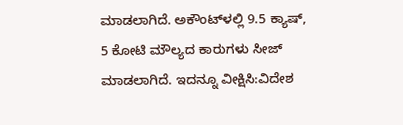ಮಾಡಲಾಗಿದೆ. ಅಕೌಂಟ್‌ಳಲ್ಲಿ 9.5 ಕ್ಯಾಷ್, 5 ಕೋಟಿ ಮೌಲ್ಯದ ಕಾರುಗಳು ಸೀಜ್ ಮಾಡಲಾಗಿದೆ. ಇದನ್ನೂ ವೀಕ್ಷಿಸಿ:ವಿದೇಶ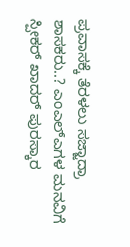ಪ್ರವಾಸಕ್ಕೆ ತೆರಳಲು ಸಜ್ಜಾದ್ರಾ ಶಾಸಕರು..? ಎಂಎಲ್‌ಎಗಳ ಮನವಿಗೆ ಸ್ಪೀಕರ್ ಖಾದರ್‌ ಪುರಸ್ಕಾರ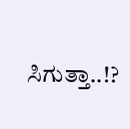ಸಿಗುತ್ತಾ..!?